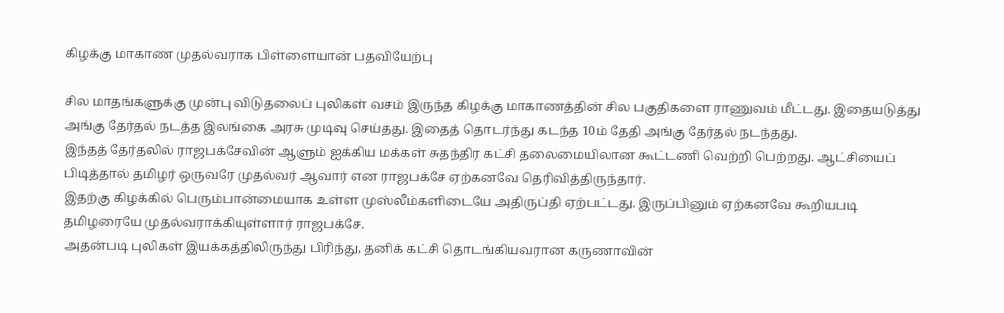கிழக்கு மாகாண முதல்வராக பிள்ளையான் பதவியேற்பு

சில மாதங்களுக்கு முன்பு விடுதலைப் புலிகள் வசம் இருந்த கிழக்கு மாகாணத்தின் சில பகுதிகளை ராணுவம் மீட்டது. இதையடுத்து அங்கு தேர்தல் நடத்த இலங்கை அரசு முடிவு செய்தது. இதைத் தொடர்ந்து கடந்த 10ம் தேதி அங்கு தேர்தல் நடந்தது.
இந்தத் தேர்தலில் ராஜபக்சேவின் ஆளும் ஐக்கிய மக்கள் சுதந்திர கட்சி தலைமையிலான கூட்டணி வெற்றி பெற்றது. ஆட்சியைப் பிடித்தால் தமிழர் ஒருவரே முதல்வர் ஆவார் என ராஜபக்சே ஏற்கனவே தெரிவித்திருந்தார்.
இதற்கு கிழக்கில் பெரும்பான்மையாக உள்ள முஸ்லீம்களிடையே அதிருப்தி ஏற்பட்டது. இருப்பினும் ஏற்கனவே கூறியபடி தமிழரையே முதல்வராக்கியுள்ளார் ராஜபக்சே.
அதன்படி புலிகள் இயக்கத்திலிருந்து பிரிந்து, தனிக் கட்சி தொடங்கியவரான கருணாவின்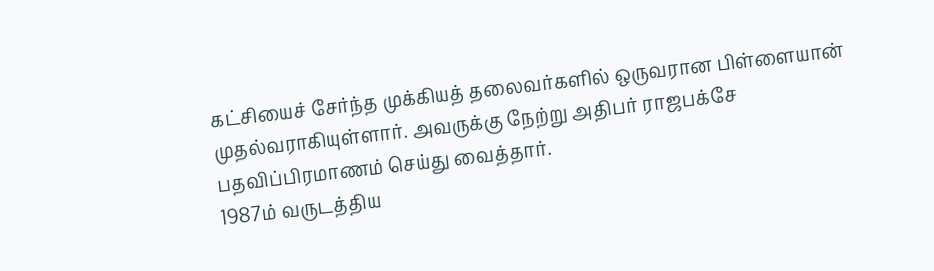கட்சியைச் சேர்ந்த முக்கியத் தலைவர்களில் ஒருவரான பிள்ளையான் முதல்வராகியுள்ளார். அவருக்கு நேற்று அதிபர் ராஜபக்சே பதவிப்பிரமாணம் செய்து வைத்தார்.
1987ம் வருடத்திய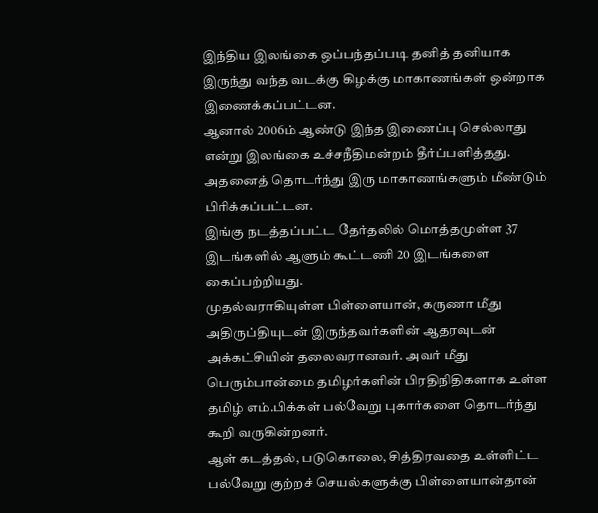இந்திய இலங்கை ஒப்பந்தப்படி தனித் தனியாக இருந்து வந்த வடக்கு கிழக்கு மாகாணங்கள் ஒன்றாக இணைக்கப்பட்டன.
ஆனால் 2006ம் ஆண்டு இந்த இணைப்பு செல்லாது என்று இலங்கை உச்சநீதிமன்றம் தீர்ப்பளித்தது. அதனைத் தொடர்ந்து இரு மாகாணங்களும் மீண்டும் பிரிக்கப்பட்டன.
இங்கு நடத்தப்பட்ட தேர்தலில் மொத்தமுள்ள 37 இடங்களில் ஆளும் கூட்டணி 20 இடங்களை கைப்பற்றியது.
முதல்வராகியுள்ள பிள்ளையான், கருணா மீது அதிருப்தியுடன் இருந்தவர்களின் ஆதரவுடன் அக்கட்சியின் தலைவரானவர். அவர் மீது பெரும்பான்மை தமிழர்களின் பிரதிநிதிகளாக உள்ள தமிழ் எம்.பிக்கள் பல்வேறு புகார்களை தொடர்ந்து கூறி வருகின்றனர்.
ஆள் கடத்தல், படுகொலை, சித்திரவதை உள்ளிட்ட பல்வேறு குற்றச் செயல்களுக்கு பிள்ளையான்தான்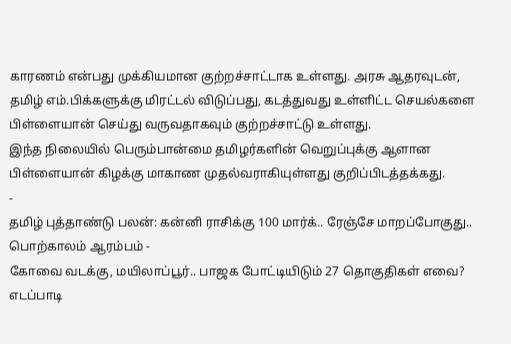காரணம் என்பது முக்கியமான குற்றச்சாட்டாக உள்ளது. அரசு ஆதரவுடன், தமிழ் எம்.பிக்களுக்கு மிரட்டல் விடுப்பது, கடத்துவது உள்ளிட்ட செயல்களை பிள்ளையான் செய்து வருவதாகவும் குற்றச்சாட்டு உள்ளது.
இந்த நிலையில் பெரும்பான்மை தமிழர்களின் வெறுப்புக்கு ஆளான பிள்ளையான் கிழக்கு மாகாண முதல்வராகியுள்ளது குறிப்பிடத்தக்கது.
-
தமிழ் புத்தாண்டு பலன்: கன்னி ராசிக்கு 100 மார்க்.. ரேஞ்சே மாறப்போகுது.. பொற்காலம் ஆரம்பம் -
கோவை வடக்கு, மயிலாப்பூர்.. பாஜக போட்டியிடும் 27 தொகுதிகள் எவை? எடப்பாடி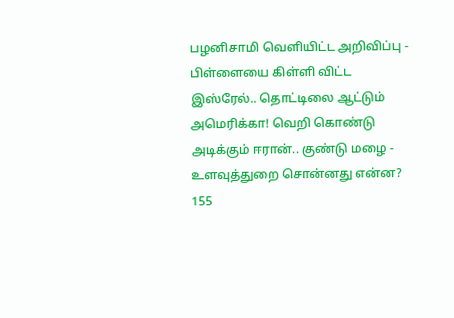பழனிசாமி வெளியிட்ட அறிவிப்பு -
பிள்ளையை கிள்ளி விட்ட இஸ்ரேல்.. தொட்டிலை ஆட்டும் அமெரிக்கா! வெறி கொண்டு அடிக்கும் ஈரான்.. குண்டு மழை -
உளவுத்துறை சொன்னது என்ன? 155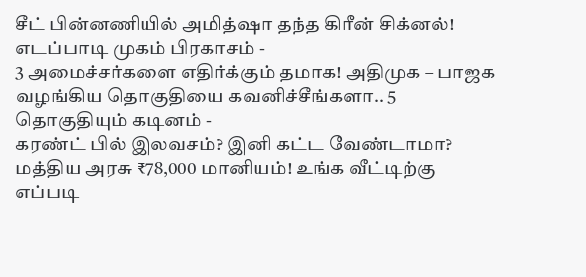சீட் பின்னணியில் அமித்ஷா தந்த கிரீன் சிக்னல்! எடப்பாடி முகம் பிரகாசம் -
3 அமைச்சர்களை எதிர்க்கும் தமாக! அதிமுக – பாஜக வழங்கிய தொகுதியை கவனிச்சீங்களா.. 5 தொகுதியும் கடினம் -
கரண்ட் பில் இலவசம்? இனி கட்ட வேண்டாமா? மத்திய அரசு ₹78,000 மானியம்! உங்க வீட்டிற்கு எப்படி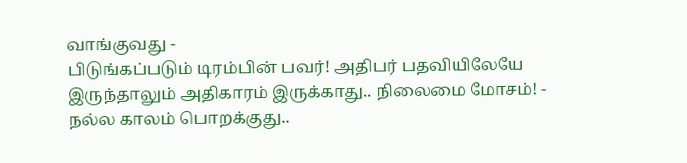வாங்குவது -
பிடுங்கப்படும் டிரம்பின் பவர்! அதிபர் பதவியிலேயே இருந்தாலும் அதிகாரம் இருக்காது.. நிலைமை மோசம்! -
நல்ல காலம் பொறக்குது..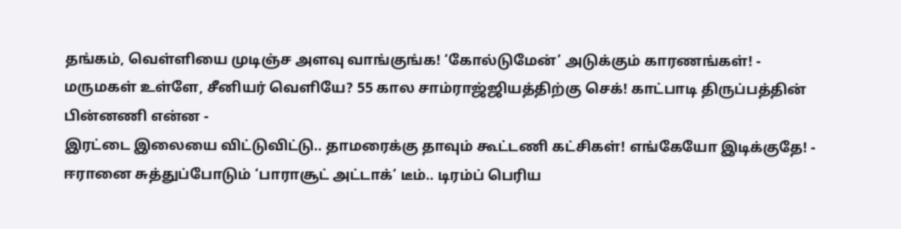தங்கம், வெள்ளியை முடிஞ்ச அளவு வாங்குங்க! ‘கோல்டுமேன்’ அடுக்கும் காரணங்கள்! -
மருமகள் உள்ளே, சீனியர் வெளியே? 55 கால சாம்ராஜ்ஜியத்திற்கு செக்! காட்பாடி திருப்பத்தின் பின்னணி என்ன -
இரட்டை இலையை விட்டுவிட்டு.. தாமரைக்கு தாவும் கூட்டணி கட்சிகள்! எங்கேயோ இடிக்குதே! -
ஈரானை சுத்துப்போடும் ‘பாராசூட் அட்டாக்’ டீம்.. டிரம்ப் பெரிய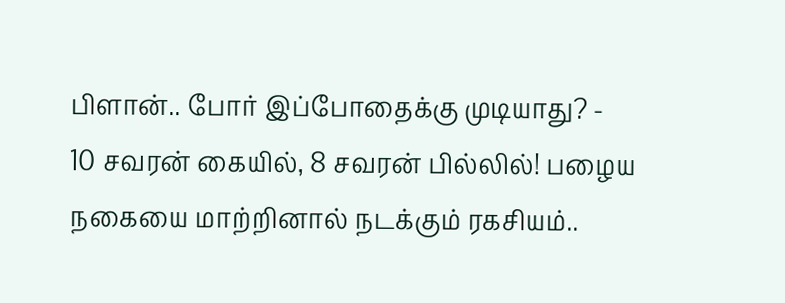பிளான்.. போர் இப்போதைக்கு முடியாது? -
10 சவரன் கையில், 8 சவரன் பில்லில்! பழைய நகையை மாற்றினால் நடக்கும் ரகசியம்..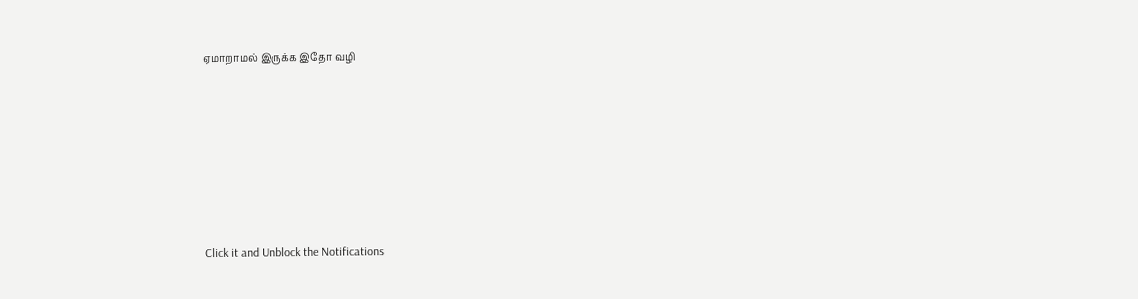ஏமாறாமல் இருக்க இதோ வழி












Click it and Unblock the Notifications